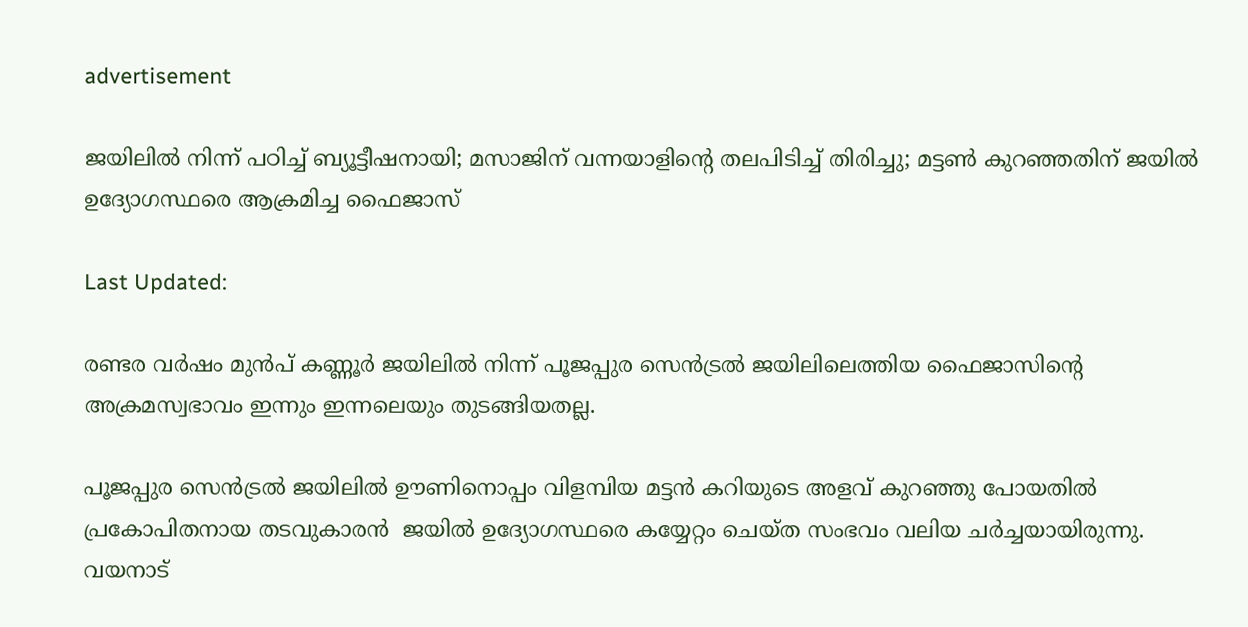advertisement

ജയിലില്‍ നിന്ന് പഠിച്ച് ബ്യൂട്ടീഷനായി; മസാജിന് വന്നയാളിന്‍റെ തലപിടിച്ച് തിരിച്ചു; മട്ടണ്‍ കുറഞ്ഞതിന് ജയില്‍ ഉദ്യോഗസ്ഥരെ ആക്രമിച്ച ഫൈജാസ്

Last Updated:

രണ്ടര വര്‍ഷം മുന്‍പ് കണ്ണൂര്‍ ജയിലില്‍ നിന്ന് പൂജപ്പുര സെന്‍ട്രല്‍ ജയിലിലെത്തിയ ഫൈജാസിന്‍റെ അക്രമസ്വഭാവം ഇന്നും ഇന്നലെയും തുടങ്ങിയതല്ല.

പൂജപ്പുര സെൻട്രൽ ജയിലിൽ ഊണിനൊപ്പം വിളമ്പിയ മട്ടൻ കറിയുടെ അളവ് കുറഞ്ഞു പോയതിൽ പ്രകോപിതനായ തടവുകാരൻ  ജയിൽ ഉദ്യോഗസ്ഥരെ കയ്യേറ്റം ചെയ്ത സംഭവം വലിയ ചര്‍ച്ചയായിരുന്നു. വയനാട്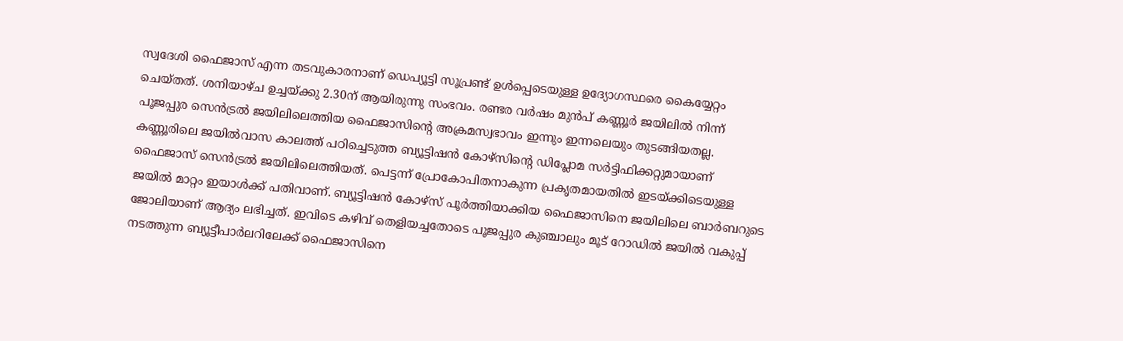സ്വദേശി ഫൈജാസ് എന്ന തടവുകാരനാണ് ഡെപ്യൂട്ടി സൂപ്രണ്ട് ഉൾപ്പെടെയുള്ള ഉദ്യോഗസ്ഥരെ കൈയ്യേറ്റം ചെയ്തത്. ശനിയാഴ്ച ഉച്ചയ്ക്കു 2.30ന് ആയിരുന്നു സംഭവം. രണ്ടര വര്‍ഷം മുന്‍പ് കണ്ണൂര്‍ ജയിലില്‍ നിന്ന് പൂജപ്പുര സെന്‍ട്രല്‍ ജയിലിലെത്തിയ ഫൈജാസിന്‍റെ അക്രമസ്വഭാവം ഇന്നും ഇന്നലെയും തുടങ്ങിയതല്ല.
കണ്ണൂരിലെ ജയില്‍വാസ കാലത്ത് പഠിച്ചെടുത്ത ബ്യൂട്ടിഷന്‍ കോഴ്സിന്‍റെ ഡിപ്ലോമ സര്‍ട്ടിഫിക്കറ്റുമായാണ് ഫൈജാസ് സെന്‍ട്രല്‍ ജയിലിലെത്തിയത്. പെട്ടന്ന് പ്രോകോപിതനാകുന്ന പ്രകൃതമായതില്‍ ഇടയ്ക്കിടെയുള്ള ജയില്‍ മാറ്റം ഇയാള്‍ക്ക് പതിവാണ്. ബ്യൂട്ടിഷന്‍ കോഴ്സ് പൂര്‍ത്തിയാക്കിയ ഫൈജാസിനെ ജയിലിലെ ബാര്‍ബറുടെ ജോലിയാണ് ആദ്യം ലഭിച്ചത്. ഇവിടെ കഴിവ് തെളിയച്ചതോടെ പൂജപ്പുര കുഞ്ചാലും മൂട് റോഡില്‍ ജയില്‍ വകുപ്പ് നടത്തുന്ന ബ്യൂട്ടീപാര്‍ലറിലേക്ക് ഫൈജാസിനെ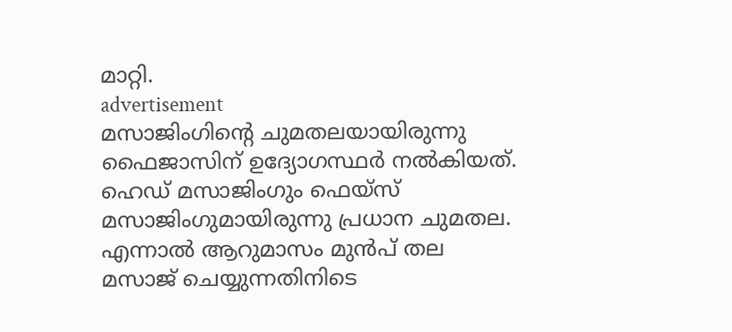മാറ്റി.
advertisement
മസാജിംഗിന്റെ ചുമതലയായിരുന്നു ഫൈജാസിന് ഉദ്യോഗസ്ഥര്‍ നല്‍കിയത്. ഹെഡ് മസാജിംഗും ഫെയ്‌സ് മസാജിംഗുമായിരുന്നു പ്രധാന ചുമതല. എന്നാല്‍ ആറുമാസം മുൻപ് തല മസാജ് ചെയ്യുന്നതിനിടെ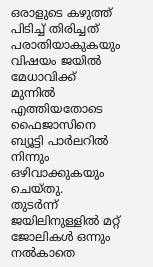ഒരാളുടെ കഴുത്ത് പിടിച്ച് തിരിച്ചത് പരാതിയാകുകയും  വിഷയം ജയിൽ മേധാവിക്ക് മുന്നിൽ എത്തിയതോടെ ഫൈജാസിനെ ബ്യൂട്ടി പാർലറിൽ നിന്നും ഒഴിവാക്കുകയും ചെയ്തു.
തുടര്‍ന്ന് ജയിലിനുള്ളിൽ മറ്റ് ജോലികൾ ഒന്നും നൽകാതെ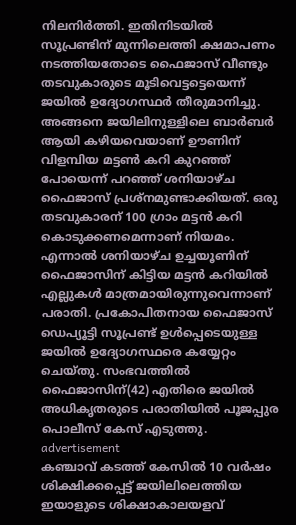നിലനിർത്തി. ഇതിനിടയിൽ സൂപ്രണ്ടിന് മുന്നിലെത്തി ക്ഷമാപണം നടത്തിയതോടെ ഫൈജാസ് വീണ്ടും തടവുകാരുടെ മൂടിവെട്ടട്ടെയെന്ന് ജയിൽ ഉദ്യോഗസ്ഥർ തീരുമാനിച്ചു. അങ്ങനെ ജയിലിനുള്ളിലെ ബാർബർ ആയി കഴിയവെയാണ് ഊണിന് വിളമ്പിയ മട്ടണ്‍ കറി കുറഞ്ഞ് പോയെന്ന് പറഞ്ഞ് ശനിയാഴ്ച ഫൈജാസ് പ്രശ്‌നമുണ്ടാക്കിയത്. ഒരു തടവുകാരന് 100 ഗ്രാം മട്ടൻ കറി കൊടുക്കണമെന്നാണ് നിയമം. എന്നാൽ ശനിയാഴ്ച ഉച്ചയൂണിന് ഫൈജാസിന് കിട്ടിയ മട്ടൻ കറിയിൽ എല്ലുകൾ മാത്രമായിരുന്നുവെന്നാണ് പരാതി. പ്രകോപിതനായ ഫൈജാസ് ഡെപ്യൂട്ടി സൂപ്രണ്ട് ഉൾപ്പെടെയുള്ള ജയിൽ ഉദ്യോഗസ്ഥരെ കയ്യേറ്റം ചെയ്തു. സംഭവത്തിൽ ഫൈജാസിന്(42) എതിരെ ജയിൽ അധികൃതരുടെ പരാതിയിൽ പൂജപ്പുര പൊലീസ് കേസ് എടുത്തു.
advertisement
കഞ്ചാവ് കടത്ത് കേസിൽ 10 വർഷം ശിക്ഷിക്കപ്പെട്ട് ജയിലിലെത്തിയ ഇയാളുടെ ശിക്ഷാകാലയളവ്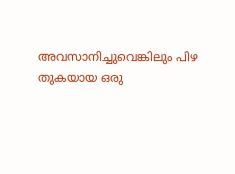അവസാനിച്ചുവെങ്കിലും പിഴ തുകയായ ഒരു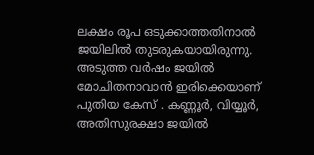ലക്ഷം രൂപ ഒടുക്കാത്തതിനാൽ ജയിലിൽ തുടരുകയായിരുന്നു. അടുത്ത വർഷം ജയിൽ മോചിതനാവാൻ ഇരിക്കെയാണ് പുതിയ കേസ് . കണ്ണൂർ, വിയ്യൂർ, അതിസുരക്ഷാ ജയിൽ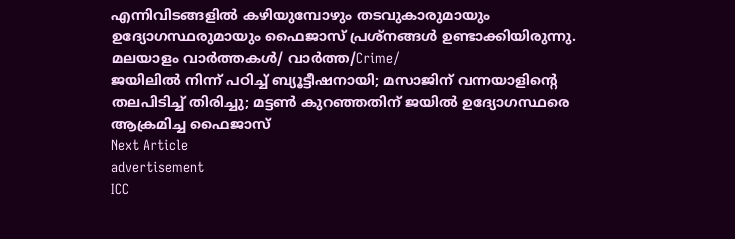എന്നിവിടങ്ങളിൽ കഴിയുമ്പോഴും തടവുകാരുമായും ഉദ്യോഗസ്ഥരുമായും ഫൈജാസ് പ്രശ്‌നങ്ങൾ ഉണ്ടാക്കിയിരുന്നു.
മലയാളം വാർത്തകൾ/ വാർത്ത/Crime/
ജയിലില്‍ നിന്ന് പഠിച്ച് ബ്യൂട്ടീഷനായി; മസാജിന് വന്നയാളിന്‍റെ തലപിടിച്ച് തിരിച്ചു; മട്ടണ്‍ കുറഞ്ഞതിന് ജയില്‍ ഉദ്യോഗസ്ഥരെ ആക്രമിച്ച ഫൈജാസ്
Next Article
advertisement
ICC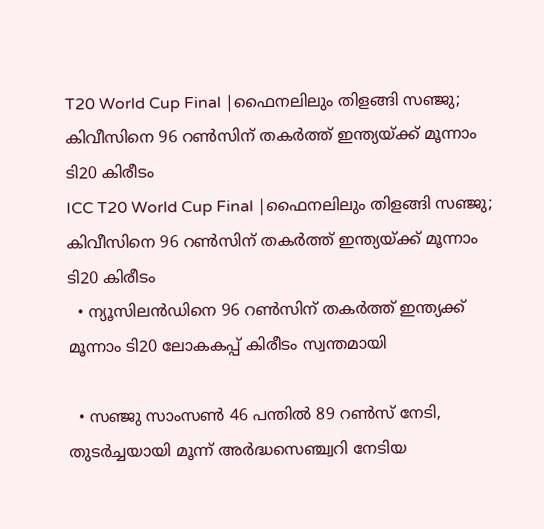T20 World Cup Final |ഫൈനലിലും തിളങ്ങി സഞ്ജു; കിവീസിനെ 96 റൺസിന് തകർത്ത് ഇന്ത്യയ്ക്ക് മൂന്നാം ടി20 കിരീടം
ICC T20 World Cup Final |ഫൈനലിലും തിളങ്ങി സഞ്ജു; കിവീസിനെ 96 റൺസിന് തകർത്ത് ഇന്ത്യയ്ക്ക് മൂന്നാം ടി20 കിരീടം
  • ന്യൂസിലൻഡിനെ 96 റൺസിന് തകർത്ത് ഇന്ത്യക്ക് മൂന്നാം ടി20 ലോകകപ്പ് കിരീടം സ്വന്തമായി

  • സഞ്ജു സാംസൺ 46 പന്തിൽ 89 റൺസ് നേടി, തുടർച്ചയായി മൂന്ന് അർദ്ധസെഞ്ച്വറി നേടിയ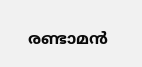രണ്ടാമൻ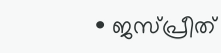• ജസ്പ്രീത്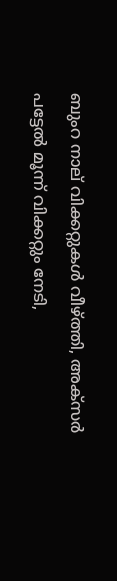ബുംറ നാല് വിക്കറ്റുകൾ വീഴ്ത്തി, അക്സർ പട്ടേൽ മൂന്ന് വിക്കറ്റും നേടി,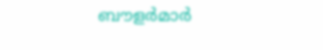ബൗളർമാർ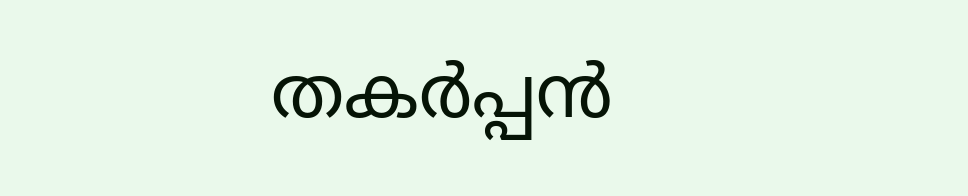തകർപ്പൻ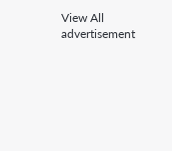View All
advertisement